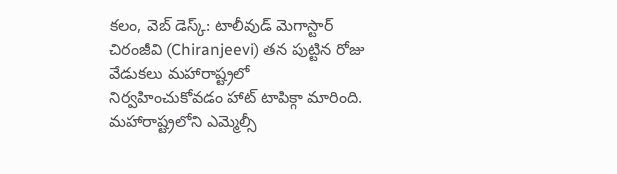కలం, వెబ్ డెస్క్: టాలీవుడ్ మెగాస్టార్ చిరంజీవి (Chiranjeevi) తన పుట్టిన రోజు వేడుకలు మహారాష్ట్రలో నిర్వహించుకోవడం హాట్ టాపిక్గా మారింది. మహారాష్ట్రలోని ఎమ్మెల్సీ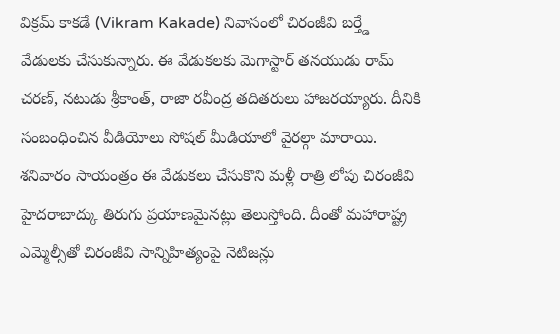విక్రమ్ కాకడే (Vikram Kakade) నివాసంలో చిరంజీవి బర్త్డే వేడులకు చేసుకున్నారు. ఈ వేడుకలకు మెగాస్టార్ తనయుడు రామ్ చరణ్, నటుడు శ్రీకాంత్, రాజా రవీంద్ర తదితరులు హాజరయ్యారు. దీనికి సంబంధించిన వీడియోలు సోషల్ మీడియాలో వైరల్గా మారాయి. శనివారం సాయంత్రం ఈ వేడుకలు చేసుకొని మళ్లీ రాత్రి లోపు చిరంజీవి హైదరాబాద్కు తిరుగు ప్రయాణమైనట్లు తెలుస్తోంది. దీంతో మహారాష్ట్ర ఎమ్మెల్సీతో చిరంజీవి సాన్నిహిత్యంపై నెటిజన్లు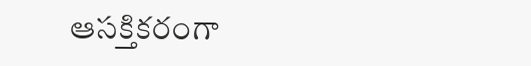ఆసక్తికరంగా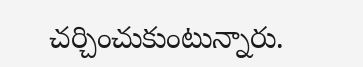చర్చించుకుంటున్నారు.